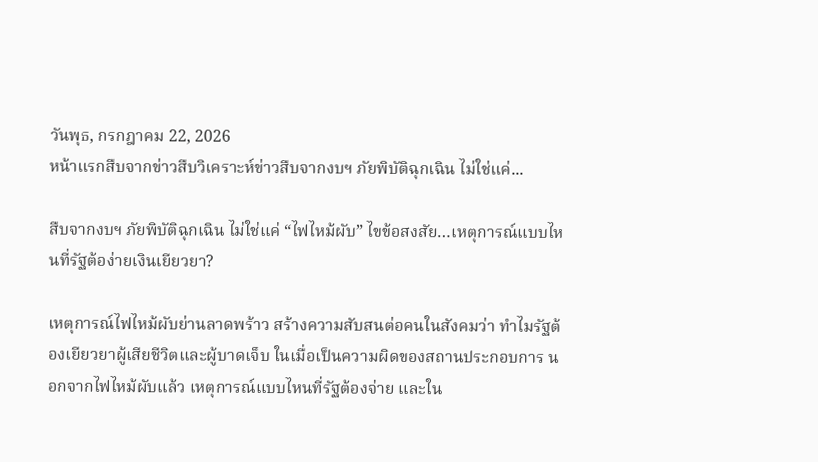วันพุธ, กรกฎาคม 22, 2026
หน้าแรกสืบจากข่าวสืบวิเคราะห์ข่าวสืบจากงบฯ ภัยพิบัติฉุกเฉิน ไม่ใช่แค่...

สืบจากงบฯ ภัยพิบัติฉุกเฉิน ไม่ใช่แค่ “ไฟไหม้ผับ” ไขข้อสงสัย…เหตุการณ์แบบไหนที่รัฐต้อง่ายเงินเยียวยา?

เหตุการณ์ไฟไหม้ผับย่านลาดพร้าว สร้างความสับสนต่อคนในสังคมว่า ทำไมรัฐต้องเยียวยาผู้เสียชีวิตและผู้บาดเจ็บ ในเมื่อเป็นความผิดของสถานประกอบการ นอกจากไฟไหม้ผับแล้ว เหตุการณ์แบบไหนที่รัฐต้องจ่าย และใน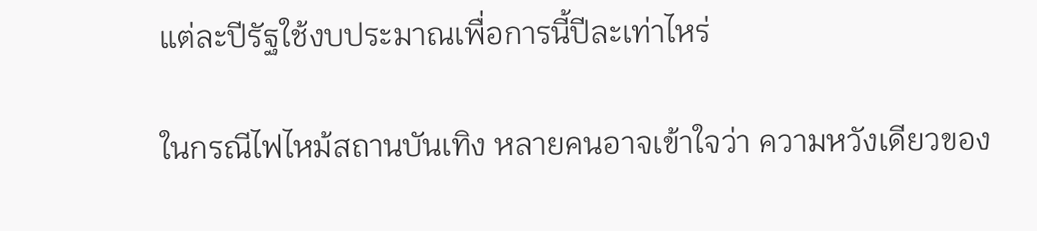แต่ละปีรัฐใช้งบประมาณเพื่อการนี้ปีละเท่าไหร่

ในกรณีไฟไหม้สถานบันเทิง หลายคนอาจเข้าใจว่า ความหวังเดียวของ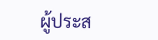ผู้ประส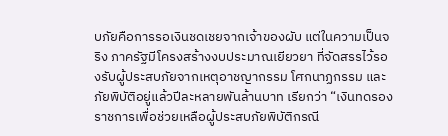บภัยคือการรอเงินชดเชยจากเจ้าของผับ แต่ในความเป็นจริง ภาครัฐมีโครงสร้างงบประมาณเยียวยา ที่จัดสรรไว้รองรับผู้ประสบภัยจากเหตุอาชญากรรม โศกนาฏกรรม และภัยพิบัติอยู่แล้วปีละหลายพันล้านบาท เรียกว่า “เงินทดรองราชการเพื่อช่วยเหลือผู้ประสบภัยพิบัติกรณี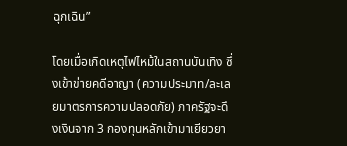ฉุกเฉิน”

โดยเมื่อเกิดเหตุไฟไหม้ในสถานบันเทิง ซึ่งเข้าข่ายคดีอาญา (ความประมาท/ละเลยมาตรการความปลอดภัย) ภาครัฐจะดึงเงินจาก 3 กองทุนหลักเข้ามาเยียวยา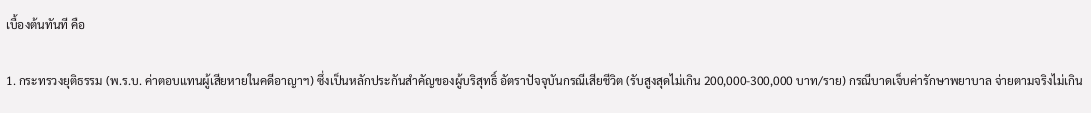เบื้องต้นทันที คือ

1. กระทรวงยุติธรรม (พ.ร.บ. ค่าตอบแทนผู้เสียหายในคดีอาญาฯ) ซึ่งเป็นหลักประกันสำคัญของผู้บริสุทธิ์ อัตราปัจจุบันกรณีเสียชีวิต (รับสูงสุดไม่เกิน 200,000-300,000 บาท/ราย) กรณีบาดเจ็บค่ารักษาพยาบาล จ่ายตามจริงไม่เกิน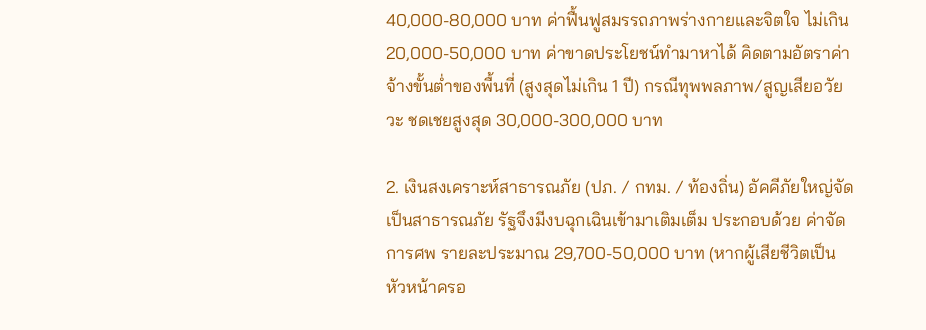40,000-80,000 บาท ค่าฟื้นฟูสมรรถภาพร่างกายและจิตใจ ไม่เกิน 20,000-50,000 บาท ค่าขาดประโยชน์ทำมาหาได้ คิดตามอัตราค่าจ้างขั้นต่ำของพื้นที่ (สูงสุดไม่เกิน 1 ปี) กรณีทุพพลภาพ/สูญเสียอวัยวะ ชดเชยสูงสุด 30,000-300,000 บาท

2. เงินสงเคราะห์สาธารณภัย (ปภ. / กทม. / ท้องถิ่น) อัคคีภัยใหญ่จัดเป็นสาธารณภัย รัฐจึงมีงบฉุกเฉินเข้ามาเติมเต็ม ประกอบด้วย ค่าจัดการศพ รายละประมาณ 29,700-50,000 บาท (หากผู้เสียชีวิตเป็นหัวหน้าครอ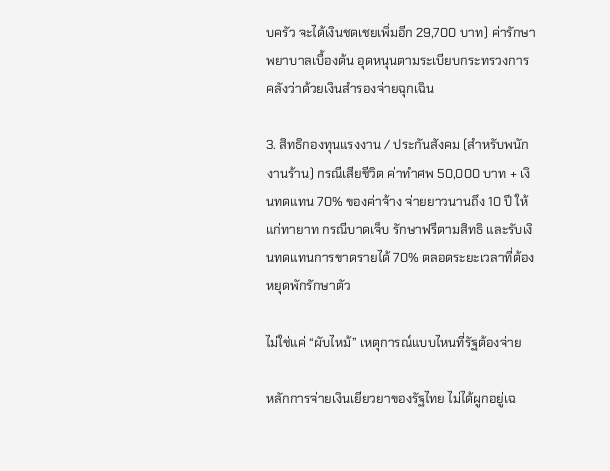บครัว จะได้เงินชดเชยเพิ่มอีก 29,700 บาท) ค่ารักษาพยาบาลเบื้องต้น อุดหนุนตามระเบียบกระทรวงการคลังว่าด้วยเงินสำรองจ่ายฉุกเฉิน

3. สิทธิกองทุนแรงงาน / ประกันสังคม (สำหรับพนักงานร้าน) กรณีเสียชีวิต ค่าทำศพ 50,000 บาท + เงินทดแทน 70% ของค่าจ้าง จ่ายยาวนานถึง 10 ปี ให้แก่ทายาท กรณีบาดเจ็บ รักษาฟรีตามสิทธิ และรับเงินทดแทนการขาดรายได้ 70% ตลอดระยะเวลาที่ต้องหยุดพักรักษาตัว

ไม่ใช่แค่ “ผับไหม้” เหตุการณ์แบบไหนที่รัฐต้องจ่าย

หลักการจ่ายเงินเยียวยาของรัฐไทย ไม่ได้ผูกอยู่เฉ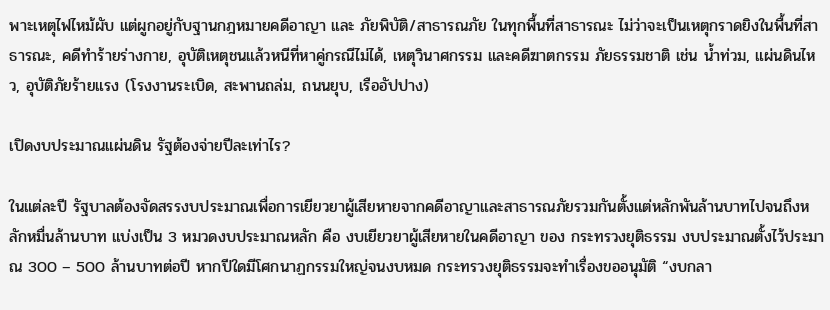พาะเหตุไฟไหม้ผับ แต่ผูกอยู่กับฐานกฎหมายคดีอาญา และ ภัยพิบัติ/สาธารณภัย ในทุกพื้นที่สาธารณะ ไม่ว่าจะเป็นเหตุกราดยิงในพื้นที่สาธารณะ, คดีทำร้ายร่างกาย, อุบัติเหตุชนแล้วหนีที่หาคู่กรณีไม่ได้, เหตุวินาศกรรม และคดีฆาตกรรม ภัยธรรมชาติ เช่น น้ำท่วม, แผ่นดินไหว, อุบัติภัยร้ายแรง (โรงงานระเบิด, สะพานถล่ม, ถนนยุบ, เรืออัปปาง)

เปิดงบประมาณแผ่นดิน รัฐต้องจ่ายปีละเท่าไร?

ในแต่ละปี รัฐบาลต้องจัดสรรงบประมาณเพื่อการเยียวยาผู้เสียหายจากคดีอาญาและสาธารณภัยรวมกันตั้งแต่หลักพันล้านบาทไปจนถึงหลักหมื่นล้านบาท แบ่งเป็น 3 หมวดงบประมาณหลัก คือ งบเยียวยาผู้เสียหายในคดีอาญา ของ กระทรวงยุติธรรม งบประมาณตั้งไว้ประมาณ 300 – 500 ล้านบาทต่อปี หากปีใดมีโศกนาฏกรรมใหญ่จนงบหมด กระทรวงยุติธรรมจะทำเรื่องขออนุมัติ “งบกลา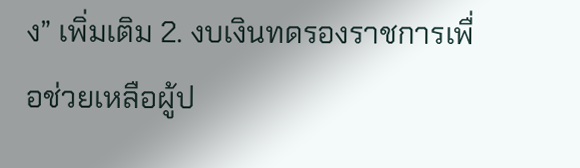ง” เพิ่มเติม 2. งบเงินทดรองราชการเพื่อช่วยเหลือผู้ป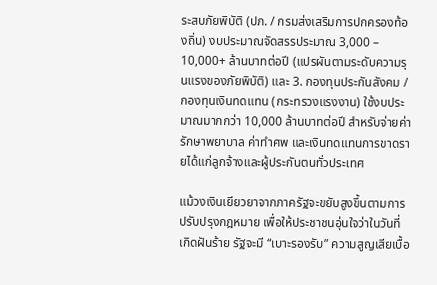ระสบภัยพิบัติ (ปภ. / กรมส่งเสริมการปกครองท้องถิ่น) งบประมาณจัดสรรประมาณ 3,000 – 10,000+ ล้านบาทต่อปี (แปรผันตามระดับความรุนแรงของภัยพิบัติ) และ 3. กองทุนประกันสังคม / กองทุนเงินทดแทน (กระทรวงแรงงาน) ใช้งบประมาณมากกว่า 10,000 ล้านบาทต่อปี สำหรับจ่ายค่ารักษาพยาบาล ค่าทำศพ และเงินทดแทนการขาดรายได้แก่ลูกจ้างและผู้ประกันตนทั่วประเทศ

แม้วงเงินเยียวยาจากภาครัฐจะขยับสูงขึ้นตามการปรับปรุงกฎหมาย เพื่อให้ประชาชนอุ่นใจว่าในวันที่เกิดฝันร้าย รัฐจะมี “เบาะรองรับ” ความสูญเสียเบื้อ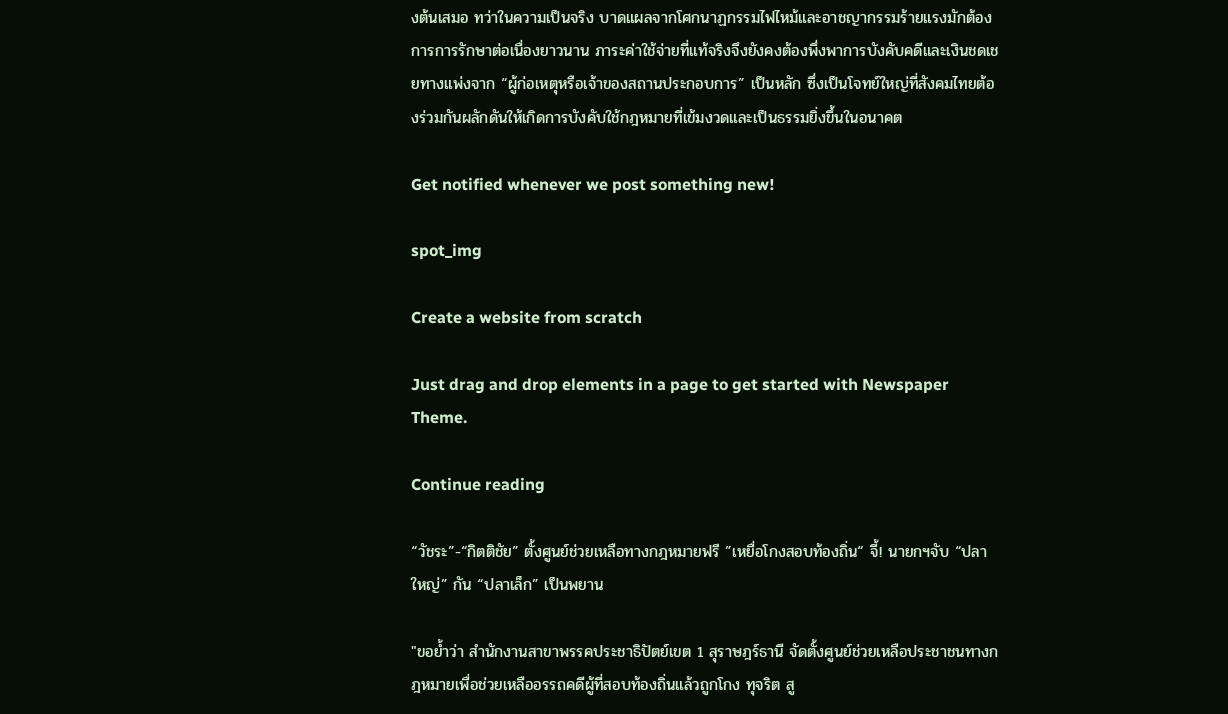งต้นเสมอ ทว่าในความเป็นจริง บาดแผลจากโศกนาฏกรรมไฟไหม้และอาชญากรรมร้ายแรงมักต้องการการรักษาต่อเนื่องยาวนาน ภาระค่าใช้จ่ายที่แท้จริงจึงยังคงต้องพึ่งพาการบังคับคดีและเงินชดเชยทางแพ่งจาก “ผู้ก่อเหตุหรือเจ้าของสถานประกอบการ” เป็นหลัก ซึ่งเป็นโจทย์ใหญ่ที่สังคมไทยต้องร่วมกันผลักดันให้เกิดการบังคับใช้กฎหมายที่เข้มงวดและเป็นธรรมยิ่งขึ้นในอนาคต

Get notified whenever we post something new!

spot_img

Create a website from scratch

Just drag and drop elements in a page to get started with Newspaper Theme.

Continue reading

“วัชระ”-“กิตติชัย” ตั้งศูนย์ช่วยเหลือทางกฎหมายฟรี ”เหยื่อโกงสอบท้องถิ่น“ จี้! นายกฯจับ “ปลาใหญ่” กัน “ปลาเล็ก” เป็นพยาน

"ขอย้ำว่า สำนักงานสาขาพรรคประชาธิปัตย์เขต 1 สุราษฎร์ธานี จัดตั้งศูนย์ช่วยเหลือประชาชนทางกฎหมายเพื่อช่วยเหลืออรรถคดีผู้ที่สอบท้องถิ่นแล้วถูกโกง ทุจริต สู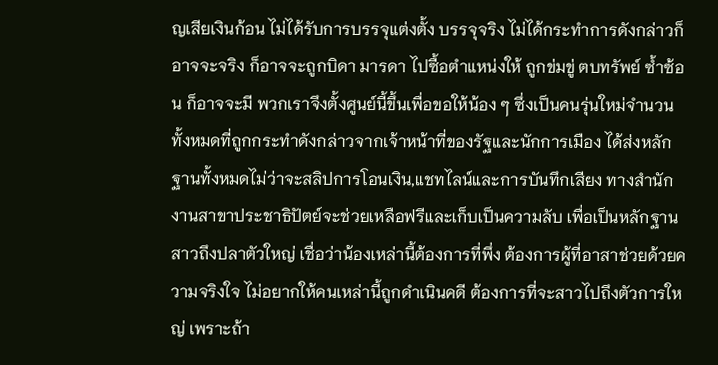ญเสียเงินก้อน ไม่ได้รับการบรรจุแต่งตั้ง บรรจุจริง ไม่ได้กระทำการดังกล่าวก็อาจจะจริง ก็อาจจะถูกบิดา มารดา ไปซื้อตำแหน่งให้ ถูกข่มขู่ ตบทรัพย์ ซ้ำซ้อน ก็อาจจะมี พวกเราจึงตั้งศูนย์นี้ขึ้นเพื่อขอให้น้อง ๆ ซึ่งเป็นคนรุ่นใหม่จำนวนทั้งหมดที่ถูกกระทำดังกล่าวจากเจ้าหน้าที่ของรัฐและนักการเมือง ได้ส่งหลักฐานทั้งหมดไม่ว่าจะสลิปการโอนเงิน,แชทไลน์และการบันทึกเสียง ทางสำนักงานสาขาประชาธิปัตย์จะช่วยเหลือฟรีและเก็บเป็นความลับ เพื่อเป็นหลักฐานสาวถึงปลาตัวใหญ่ เชื่อว่าน้องเหล่านี้ต้องการที่พึ่ง ต้องการผู้ที่อาสาช่วยด้วยความจริงใจ ไม่อยากให้คนเหล่านี้ถูกดำเนินคดี ต้องการที่จะสาวไปถึงตัวการใหญ่ เพราะถ้า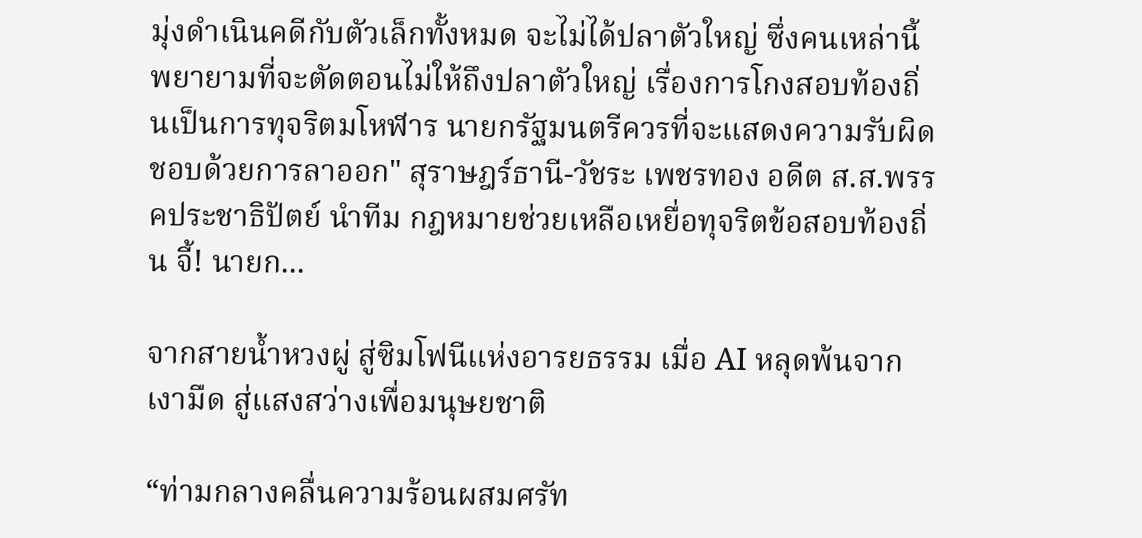มุ่งดำเนินคดีกับตัวเล็กทั้งหมด จะไม่ได้ปลาตัวใหญ่ ซึ่งคนเหล่านี้พยายามที่จะตัดตอนไม่ให้ถึงปลาตัวใหญ่ เรื่องการโกงสอบท้องถิ่นเป็นการทุจริตมโหฬาร นายกรัฐมนตรีควรที่จะแสดงความรับผิดชอบด้วยการลาออก" สุราษฎร์ธานี-วัชระ เพชรทอง อดีต ส.ส.พรรคประชาธิปัตย์ นำทีม กฎหมายช่วยเหลือเหยื่อทุจริตข้อสอบท้องถิ่น จี้! นายก...

จากสายน้ำหวงผู่ สู่ซิมโฟนีแห่งอารยธรรม เมื่อ AI หลุดพ้นจากเงามืด สู่แสงสว่างเพื่อมนุษยชาติ

“ท่ามกลางคลื่นความร้อนผสมศรัท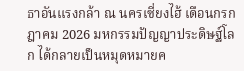ธาอันแรงกล้า ณ นครเซี่ยงไฮ้ เดือนกรกฎาคม 2026 มหกรรมปัญญาประดิษฐ์โลก ได้กลายเป็นหมุดหมายค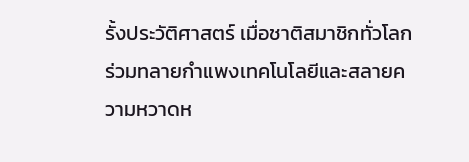รั้งประวัติศาสตร์ เมื่อชาติสมาชิกทั่วโลกร่วมทลายกำแพงเทคโนโลยีและสลายความหวาดห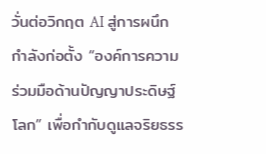วั่นต่อวิกฤต AI สู่การผนึกกำลังก่อตั้ง “องค์การความร่วมมือด้านปัญญาประดิษฐ์โลก” เพื่อกำกับดูแลจริยธรร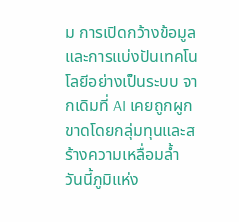ม การเปิดกว้างข้อมูล และการแบ่งปันเทคโนโลยีอย่างเป็นระบบ จากเดิมที่ AI เคยถูกผูกขาดโดยกลุ่มทุนและสร้างความเหลื่อมล้ำ วันนี้ภูมิแห่ง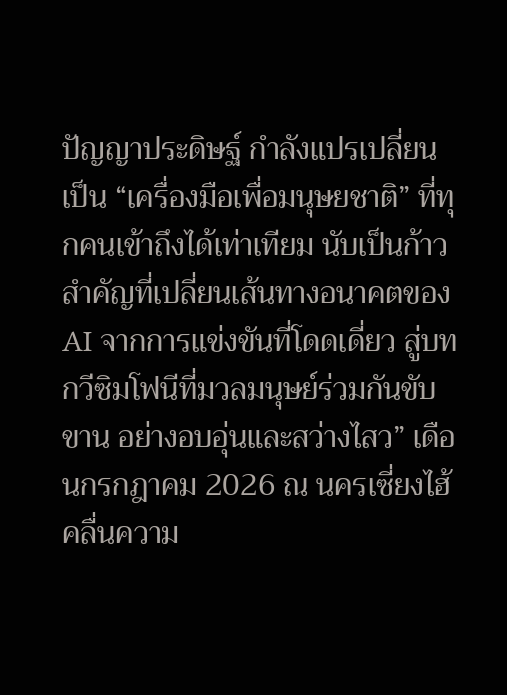ปัญญาประดิษฐ์ กำลังแปรเปลี่ยนเป็น “เครื่องมือเพื่อมนุษยชาติ” ที่ทุกคนเข้าถึงได้เท่าเทียม นับเป็นก้าวสำคัญที่เปลี่ยนเส้นทางอนาคตของ AI จากการแข่งขันที่โดดเดี่ยว สู่บทกวีซิมโฟนีที่มวลมนุษย์ร่วมกันขับขาน อย่างอบอุ่นและสว่างไสว” เดือนกรกฎาคม 2026 ณ นครเซี่ยงไฮ้ คลื่นความ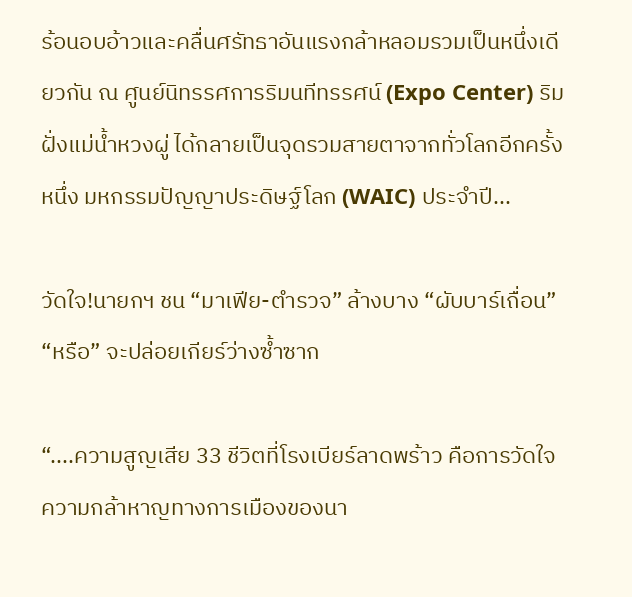ร้อนอบอ้าวและคลื่นศรัทธาอันแรงกล้าหลอมรวมเป็นหนึ่งเดียวกัน ณ ศูนย์นิทรรศการริมนทีทรรศน์ (Expo Center) ริมฝั่งแม่น้ำหวงผู่ ได้กลายเป็นจุดรวมสายตาจากทั่วโลกอีกครั้งหนึ่ง มหกรรมปัญญาประดิษฐ์โลก (WAIC) ประจำปี...

วัดใจ!นายกฯ ชน “มาเฟีย-ตำรวจ” ล้างบาง “ผับบาร์เถื่อน” “หรือ” จะปล่อยเกียร์ว่างซ้ำซาก

“....ความสูญเสีย 33 ชีวิตที่โรงเบียร์ลาดพร้าว คือการวัดใจความกล้าหาญทางการเมืองของนา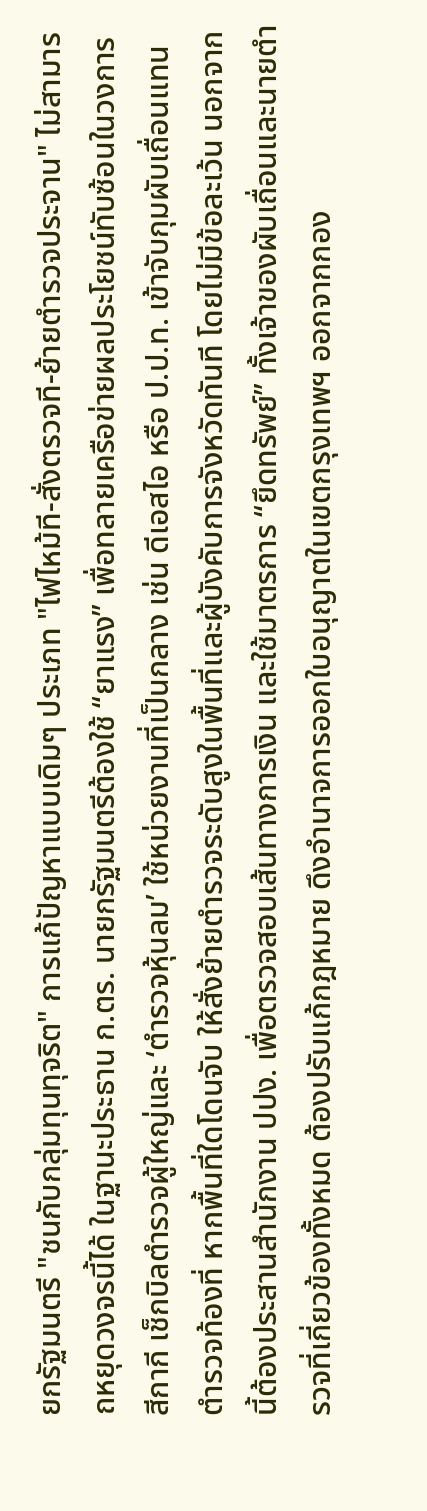ยกรัฐมนตรี "ชนกับกลุ่มทุนทุจริต" การแก้ปัญหาแบบเดิมๆ ประเภท "ไฟไหม้ที-สั่งตรวจที-ย้ายตำรวจประจาน" ไม่สามารถหยุดวงจรนี้ได้ ในฐานะประธาน ก.ตร. นายกรัฐมนตรีต้องใช้ “ยาแรง” เพื่อทลายเครือข่ายผลประโยชน์ทับซ้อนในวงการสีกากี เช็กบิลตำรวจผู้ใหญ่และ ‘ตำรวจหุ้นลม’ ใช้หน่วยงานที่เป็นกลาง เช่น ดีเอสไอ หรือ ป.ป.ท. เข้าจับกุมผับเถื่อนแทนตำรวจท้องที่ หากพื้นที่ใดโดนจับ ให้สั่งย้ายตำรวจระดับสูงในพื้นที่และผู้บังคับการจังหวัดทันที โดยไม่มีข้อละเว้น นอกจากนี้ต้องประสานสำนักงาน ปปง. เพื่อตรวจสอบเส้นทางการเงิน และใช้มาตรการ “ยึดทรัพย์” ทั้งเจ้าของผับเถื่อนและนายตำรวจที่เกี่ยวข้องทั้งหมด ต้องปรับแก้กฎหมาย ดึงอำนาจการออกใบอนุญาตในเขตกรุงเทพฯ ออกจากกอง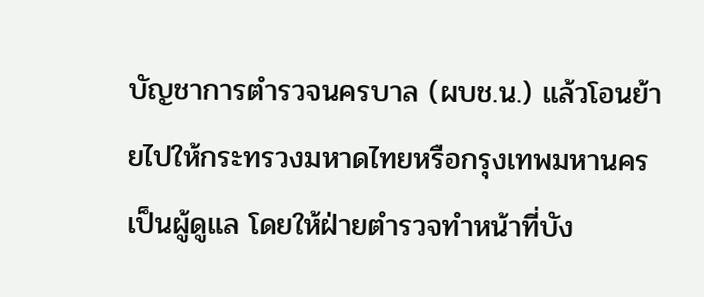บัญชาการตำรวจนครบาล (ผบช.น.) แล้วโอนย้ายไปให้กระทรวงมหาดไทยหรือกรุงเทพมหานครเป็นผู้ดูแล โดยให้ฝ่ายตำรวจทำหน้าที่บัง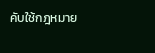คับใช้กฎหมาย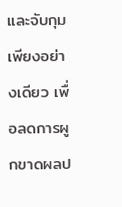และจับกุมเพียงอย่างเดียว เพื่อลดการผูกขาดผลป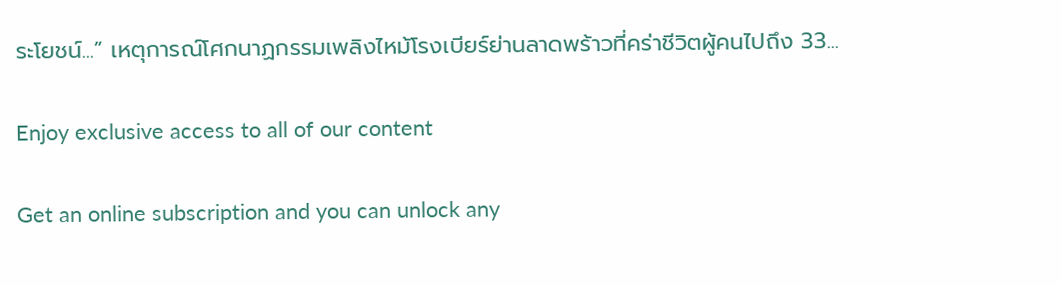ระโยชน์...” เหตุการณ์โศกนาฏกรรมเพลิงไหม้โรงเบียร์ย่านลาดพร้าวที่คร่าชีวิตผู้คนไปถึง 33...

Enjoy exclusive access to all of our content

Get an online subscription and you can unlock any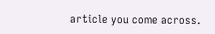article you come across.